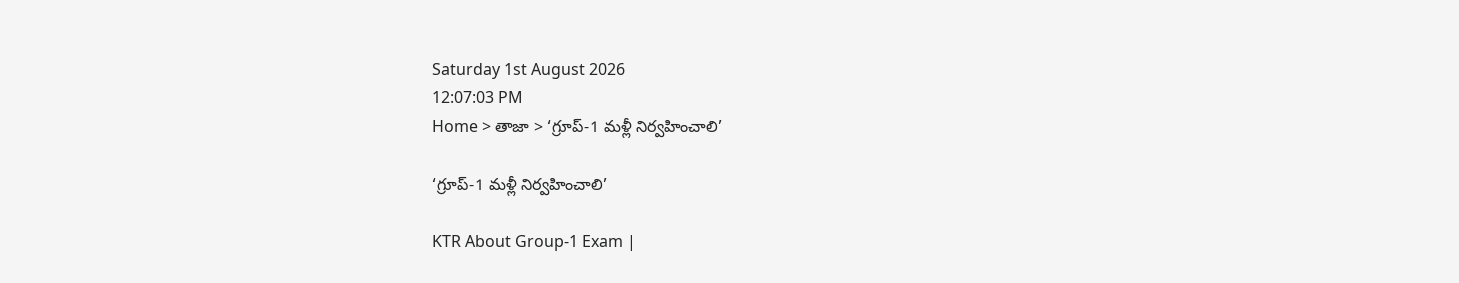Saturday 1st August 2026
12:07:03 PM
Home > తాజా > ‘గ్రూప్-1 మళ్లీ నిర్వహించాలి’

‘గ్రూప్-1 మళ్లీ నిర్వహించాలి’

KTR About Group-1 Exam |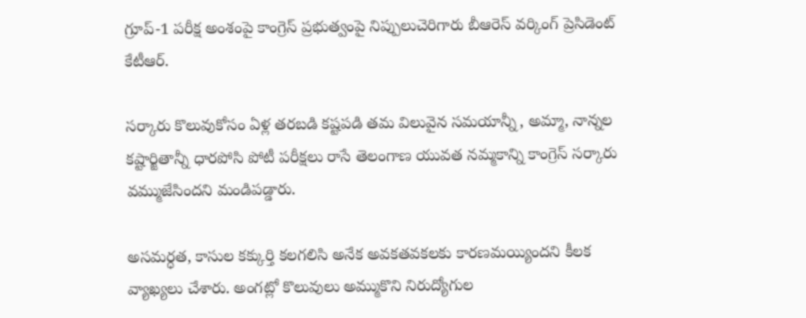గ్రూప్-1 పరీక్ష అంశంపై కాంగ్రెస్ ప్రభుత్వంపై నిప్పులుచెరిగారు బీఆరెస్ వర్కింగ్ ప్రెసిడెంట్ కేటీఆర్.

సర్కారు కొలువుకోసం ఏళ్ల తరబడి కష్టపడి తమ విలువైన సమయాన్నీ, అమ్మా, నాన్నల కష్టార్జితాన్నీ ధారపోసి పోటీ పరీక్షలు రాసే తెలంగాణ యువత నమ్మకాన్ని కాంగ్రెస్ సర్కారు వమ్ముజేసిందని మండిపడ్డారు.

అసమర్ధత, కాసుల కక్కుర్తి కలగలిసి అనేక అవకతవకలకు కారణమయ్యిందని కీలక వ్యాఖ్యలు చేశారు. అంగట్లో కొలువులు అమ్ముకొని నిరుద్యోగుల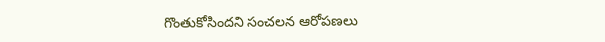గొంతుకోసిందని సంచలన ఆరోపణలు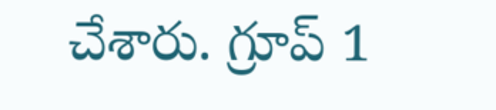చేశారు. గ్రూప్ 1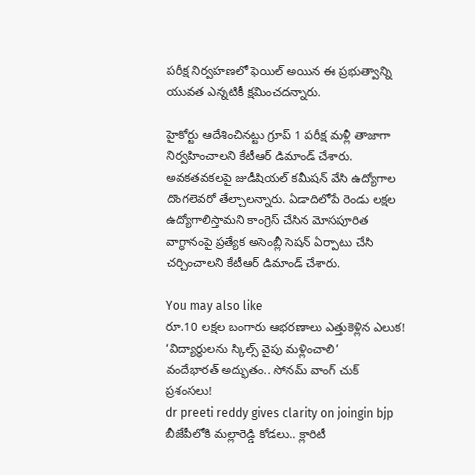పరీక్ష నిర్వహణలో ఫెయిల్ అయిన ఈ ప్రభుత్వాన్ని యువత ఎన్నటికీ క్షమించదన్నారు.

హైకోర్టు ఆదేశించినట్టు గ్రూప్ 1 పరీక్ష మళ్లీ తాజాగా నిర్వహించాలని కేటీఆర్ డిమాండ్ చేశారు. అవకతవకలపై జుడీషియల్ కమీషన్ వేసి ఉద్యోగాల దొంగలెవరో తేల్చాలన్నారు. ఏడాదిలోపే రెండు లక్షల ఉద్యోగాలిస్తామని కాంగ్రెస్ చేసిన మోసపూరిత వాగ్ధానంపై ప్రత్యేక అసెంబ్లీ సెషన్ ఏర్పాటు చేసి చర్చించాలని కేటీఆర్ డిమాండ్ చేశారు.

You may also like
రూ.10 లక్షల బంగారు ఆభరణాలు ఎత్తుకెళ్లిన ఎలుక!
‘విద్యార్థులను స్కిల్స్ వైపు మళ్లించాలి’
వందేభారత్ అద్భుతం.. సోనమ్ వాంగ్ చుక్ ప్రశంసలు!
dr preeti reddy gives clarity on joingin bjp
బీజేపీలోకి మల్లారెడ్డి కోడలు.. క్లారిటీ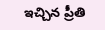ఇచ్చిన ప్రీతి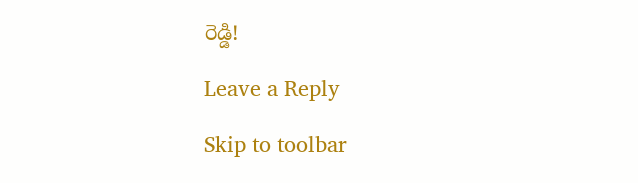రెడ్డి!

Leave a Reply

Skip to toolbar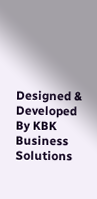Designed & Developed By KBK Business Solutions